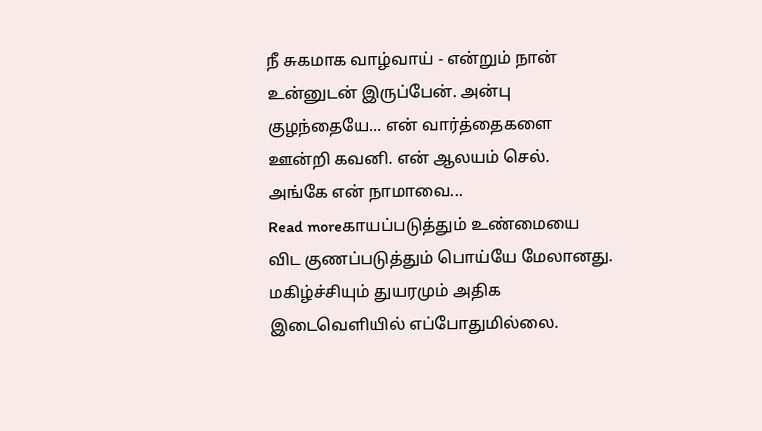நீ சுகமாக வாழ்வாய் - என்றும் நான் உன்னுடன் இருப்பேன். அன்பு குழந்தையே... என் வார்த்தைகளை ஊன்றி கவனி. என் ஆலயம் செல். அங்கே என் நாமாவை...
Read moreகாயப்படுத்தும் உண்மையை விட குணப்படுத்தும் பொய்யே மேலானது. மகிழ்ச்சியும் துயரமும் அதிக இடைவெளியில் எப்போதுமில்லை.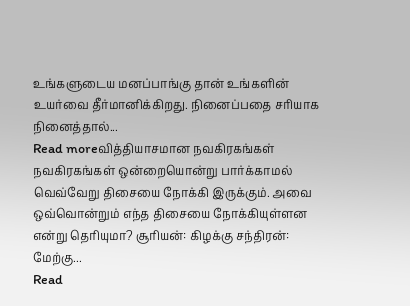உங்களுடைய மனப்பாங்கு தான் உங்களின் உயர்வை தீர்மானிக்கிறது. நினைப்பதை சரியாக நினைத்தால்...
Read moreவித்தியாசமான நவகிரகங்கள் நவகிரகங்கள் ஒன்றையொன்று பார்க்காமல் வெவ்வேறு திசையை நோக்கி இருக்கும். அவை ஒவ்வொன்றும் எந்த திசையை நோக்கியுள்ளன என்று தெரியுமா? சூரியன்: கிழக்கு சந்திரன்: மேற்கு...
Read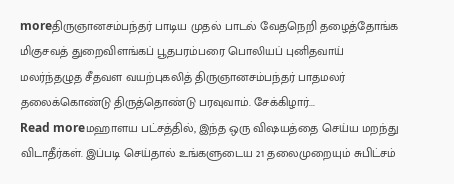moreதிருஞானசம்பந்தர் பாடிய முதல் பாடல் வேதநெறி தழைத்தோங்க மிகுசவத் துறைவிளங்கப் பூதபரம்பரை பொலியப் புனிதவாய் மலர்ந்தழுத சீதவள வயற்புகலித் திருஞானசம்பந்தர் பாதமலர் தலைக்கொண்டு திருத்தொண்டு பரவுவாம். சேக்கிழார்...
Read moreமஹாளய பட்சத்தில், இந்த ஒரு விஷயத்தை செய்ய மறந்து விடாதீர்கள். இப்படி செய்தால் உங்களுடைய 21 தலைமுறையும் சுபிட்சம்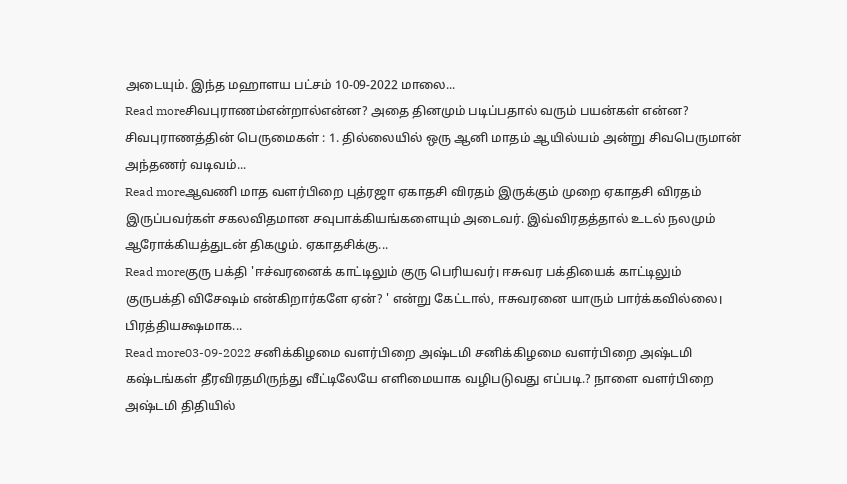அடையும். இந்த மஹாளய பட்சம் 10-09-2022 மாலை...
Read moreசிவபுராணம்என்றால்என்ன? அதை தினமும் படிப்பதால் வரும் பயன்கள் என்ன? சிவபுராணத்தின் பெருமைகள் : 1. தில்லையில் ஒரு ஆனி மாதம் ஆயில்யம் அன்று சிவபெருமான் அந்தணர் வடிவம்...
Read moreஆவணி மாத வளர்பிறை புத்ரஜா ஏகாதசி விரதம் இருக்கும் முறை ஏகாதசி விரதம் இருப்பவர்கள் சகலவிதமான சவுபாக்கியங்களையும் அடைவர். இவ்விரதத்தால் உடல் நலமும் ஆரோக்கியத்துடன் திகழும். ஏகாதசிக்கு...
Read moreகுரு பக்தி 'ஈச்வரனைக் காட்டிலும் குரு பெரியவர்। ஈசுவர பக்தியைக் காட்டிலும் குருபக்தி விசேஷம் என்கிறார்களே ஏன்? ' என்று கேட்டால், ஈசுவரனை யாரும் பார்க்கவில்லை। பிரத்தியக்ஷமாக...
Read more03-09-2022 சனிக்கிழமை வளர்பிறை அஷ்டமி சனிக்கிழமை வளர்பிறை அஷ்டமி கஷ்டங்கள் தீரவிரதமிருந்து வீட்டிலேயே எளிமையாக வழிபடுவது எப்படி.? நாளை வளர்பிறை அஷ்டமி திதியில்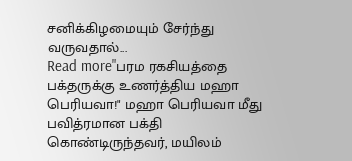சனிக்கிழமையும் சேர்ந்து வருவதால்...
Read more"பரம ரகசியத்தை பக்தருக்கு உணர்த்திய மஹா பெரியவா!" மஹா பெரியவா மீது பவித்ரமான பக்தி கொண்டிருந்தவர், மயிலம்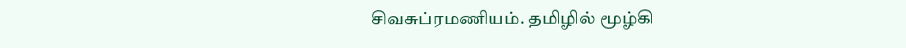சிவசுப்ரமணியம். தமிழில் மூழ்கி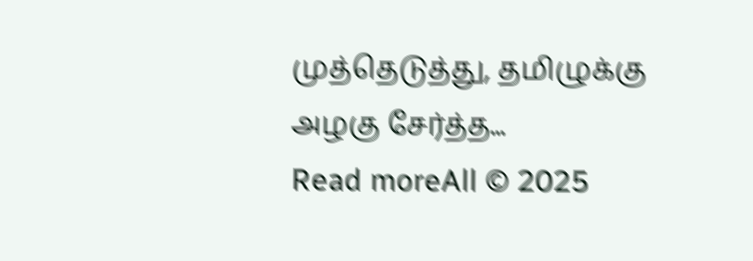முத்தெடுத்து, தமிழுக்கு அழகு சேர்த்த...
Read moreAll © 2025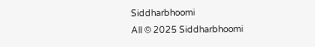Siddharbhoomi
All © 2025 Siddharbhoomi